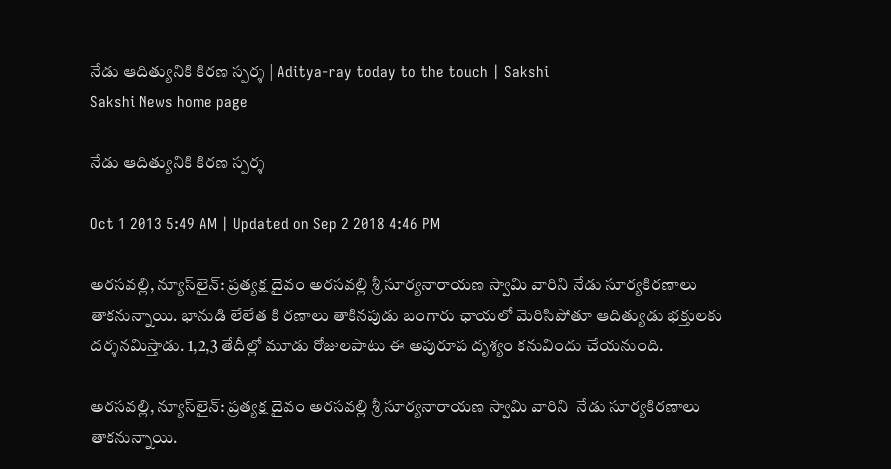నేడు ఆదిత్యునికి కిరణ స్పర్శ | Aditya-ray today to the touch | Sakshi
Sakshi News home page

నేడు ఆదిత్యునికి కిరణ స్పర్శ

Oct 1 2013 5:49 AM | Updated on Sep 2 2018 4:46 PM

అరసవల్లి, న్యూస్‌లైన్: ప్రత్యక్ష దైవం అరసవల్లి శ్రీ సూర్యనారాయణ స్వామి వారిని నేడు సూర్యకిరణాలు తాకనున్నాయి. భానుడి లేలేత కి రణాలు తాకినపుడు బంగారు ఛాయలో మెరిసిపోతూ ఆదిత్యుడు భక్తులకు దర్శనమిస్తాడు. 1,2,3 తేదీల్లో మూడు రోజులపాటు ఈ అపురూప దృశ్యం కనువిందు చేయనుంది.

అరసవల్లి, న్యూస్‌లైన్: ప్రత్యక్ష దైవం అరసవల్లి శ్రీ సూర్యనారాయణ స్వామి వారిని  నేడు సూర్యకిరణాలు తాకనున్నాయి.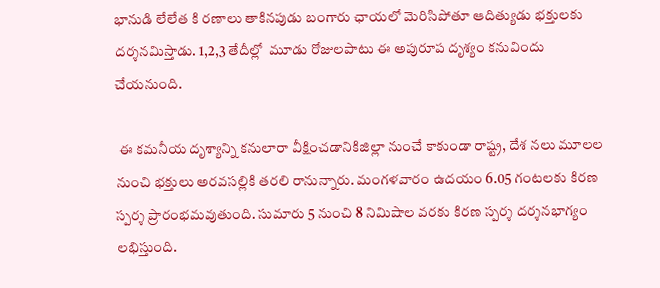భానుడి లేలేత కి రణాలు తాకినపుడు బంగారు ఛాయలో మెరిసిపోతూ ఆదిత్యుడు భక్తులకు దర్శనమిస్తాడు. 1,2,3 తేదీల్లో  మూడు రోజులపాటు ఈ అపురూప దృశ్యం కనువిందు చేయనుంది.

 ఈ కమనీయ దృశ్యాన్ని కనులారా వీక్షించడానికిజిల్లా నుంచే కాకుండా రాష్ట్ర, దేశ నలు మూలల నుంచి భక్తులు అరవసల్లికి తరలి రానున్నారు. మంగళవారం ఉదయం 6.05 గంటలకు కిరణ స్పర్శ ప్రారంభమవుతుంది. సుమారు 5 నుంచి 8 నిమిషాల వరకు కిరణ స్పర్శ దర్శనభాగ్యం లభిస్తుంది.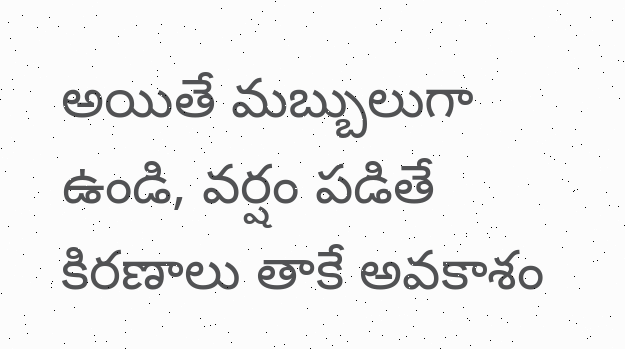అయితే మబ్బులుగా ఉండి, వర్షం పడితే కిరణాలు తాకే అవకాశం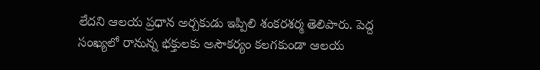లేదని ఆలయ ప్రధాన అర్చకుడు ఇప్పిలి శంకరశర్మ తెలిపారు. పెద్ద సంఖ్యలో రానున్న భక్తులకు అసౌకర్యం కలగకుండా ఆలయ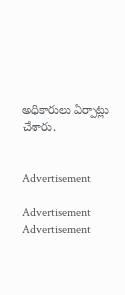అధికారులు ఏర్పాట్లు చేశారు.


Advertisement

Advertisement
Advertisement